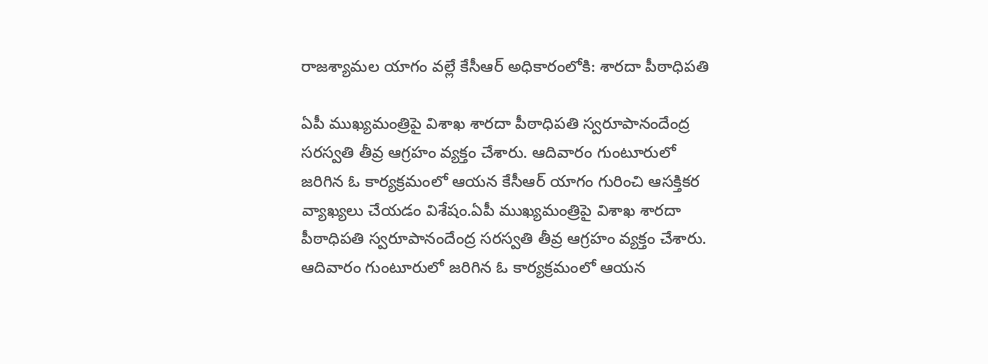రాజశ్యామల యాగం వల్లే కేసీఆర్ అధికారంలోకి: శారదా పీఠాధిపతి

ఏపీ ముఖ్యమంత్రిపై విశాఖ శారదా పీఠాధిపతి స్వరూపానందేంద్ర సరస్వతి తీవ్ర ఆగ్రహం వ్యక్తం చేశారు. ఆదివారం గుంటూరులో జరిగిన ఓ కార్యక్రమంలో ఆయన కేసీఆర్ యాగం గురించి ఆసక్తికర వ్యాఖ్యలు చేయడం విశేషం.ఏపీ ముఖ్యమంత్రిపై విశాఖ శారదా పీఠాధిపతి స్వరూపానందేంద్ర సరస్వతి తీవ్ర ఆగ్రహం వ్యక్తం చేశారు. ఆదివారం గుంటూరులో జరిగిన ఓ కార్యక్రమంలో ఆయన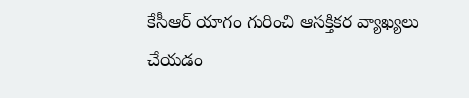కేసీఆర్ యాగం గురించి ఆసక్తికర వ్యాఖ్యలు చేయడం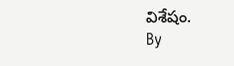విశేషం.
By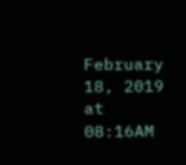February 18, 2019 at 08:16AM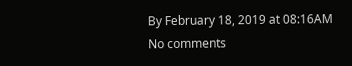By February 18, 2019 at 08:16AM
No comments